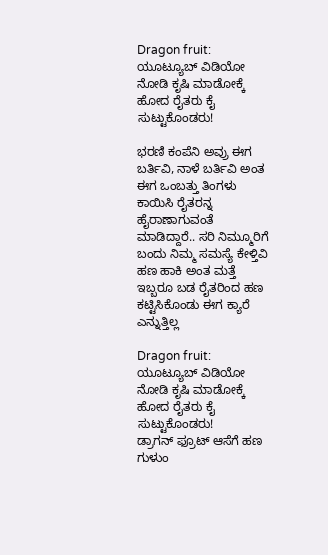Dragon fruit: ಯೂಟ್ಯೂಬ್ ವಿಡಿಯೋ ನೋಡಿ ಕೃಷಿ ಮಾಡೋಕ್ಕೆ ಹೋದ ರೈತರು ಕೈ ಸುಟ್ಟುಕೊಂಡರು!

ಭರಣಿ ಕಂಪೆನಿ ಅವ್ರು ಈಗ ಬರ್ತಿವಿ, ನಾಳೆ ಬರ್ತಿವಿ ಅಂತ ಈಗ ಒಂಬತ್ತು ತಿಂಗಳು ಕಾಯಿಸಿ ರೈತರನ್ನ ಹೈರಾಣಾಗುವಂತೆ ಮಾಡಿದ್ದಾರೆ.. ಸರಿ ನಿಮ್ಮೂರಿಗೆ ಬಂದು ನಿಮ್ಮ ಸಮಸ್ಯೆ ಕೇಳ್ತಿವಿ ಹಣ ಹಾಕಿ ಅಂತ ಮತ್ತೆ ಇಬ್ಬರೂ ಬಡ ರೈತರಿಂದ ಹಣ ಕಟ್ಟಿಸಿಕೊಂಡು ಈಗ ಕ್ಯಾರೆ ಎನ್ನುತ್ತಿಲ್ಲ

Dragon fruit: ಯೂಟ್ಯೂಬ್ ವಿಡಿಯೋ ನೋಡಿ ಕೃಷಿ ಮಾಡೋಕ್ಕೆ ಹೋದ ರೈತರು ಕೈ ಸುಟ್ಟುಕೊಂಡರು!
ಡ್ರಾಗನ್ ಫ್ರೂಟ್ ಆಸೆಗೆ ಹಣ ಗುಳುಂ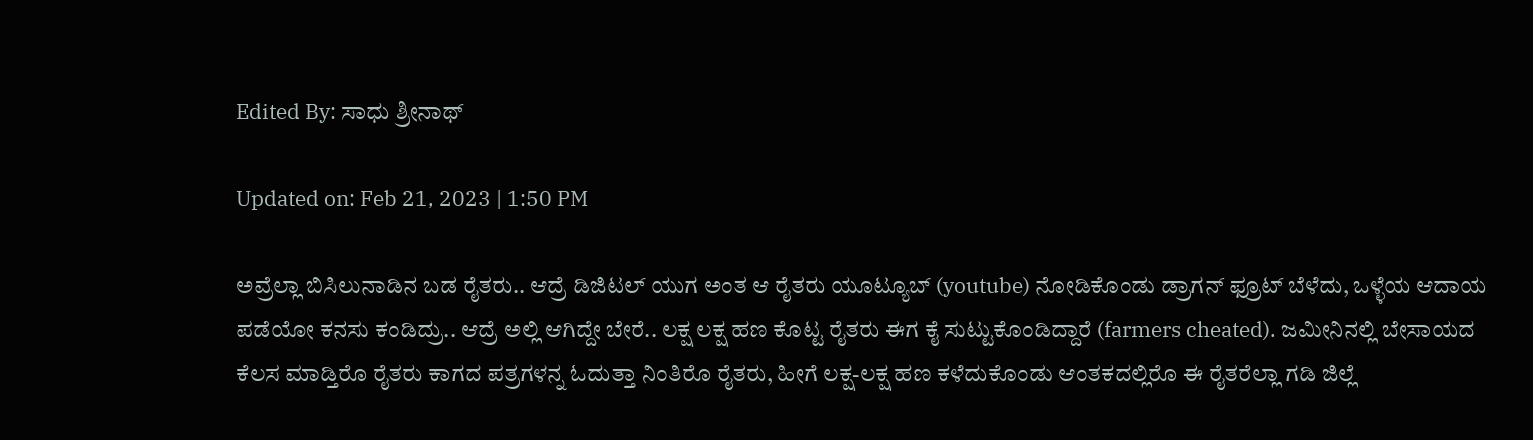Edited By: ಸಾಧು ಶ್ರೀನಾಥ್

Updated on: Feb 21, 2023 | 1:50 PM

ಅವ್ರೆಲ್ಲಾ ಬಿಸಿಲುನಾಡಿನ ಬಡ ರೈತರು.. ಆದ್ರೆ ಡಿಜಿಟಲ್ ಯುಗ ಅಂತ ಆ ರೈತರು ಯೂಟ್ಯೂಬ್ (youtube) ನೋಡಿಕೊಂಡು ಡ್ರಾಗನ್ ಫ್ರೂಟ್ ಬೆಳೆದು, ಒಳ್ಳೆಯ ಆದಾಯ ಪಡೆಯೋ ಕನಸು ಕಂಡಿದ್ರು.. ಆದ್ರೆ ಅಲ್ಲಿ ಆಗಿದ್ದೇ ಬೇರೆ.. ಲಕ್ಷ ಲಕ್ಷ ಹಣ ಕೊಟ್ಟ ರೈತರು ಈಗ ಕೈ ಸುಟ್ಟುಕೊಂಡಿದ್ದಾರೆ (farmers cheated). ಜಮೀನಿನಲ್ಲಿ ಬೇಸಾಯದ ಕೆಲಸ ಮಾಡ್ತಿರೊ ರೈತರು ಕಾಗದ ಪತ್ರಗಳನ್ನ ಓದುತ್ತಾ ನಿಂತಿರೊ ರೈತರು, ಹೀಗೆ ಲಕ್ಷ-ಲಕ್ಷ ಹಣ ಕಳೆದುಕೊಂಡು ಆಂತಕದಲ್ಲಿರೊ ಈ ರೈತರೆಲ್ಲಾ ಗಡಿ ಜಿಲ್ಲೆ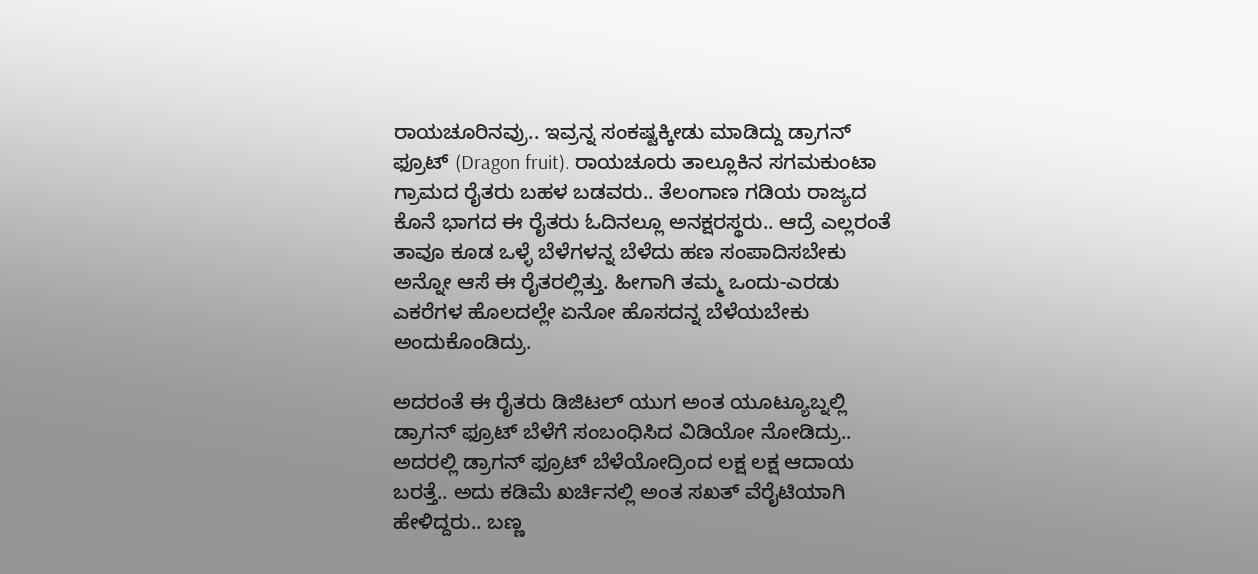ರಾಯಚೂರಿನವ್ರು.. ಇವ್ರನ್ನ ಸಂಕಷ್ಟಕ್ಕೀಡು ಮಾಡಿದ್ದು ಡ್ರಾಗನ್ ಫ್ರೂಟ್ (Dragon fruit). ರಾಯಚೂರು ತಾಲ್ಲೂಕಿನ ಸಗಮಕುಂಟಾ ಗ್ರಾಮದ ರೈತರು ಬಹಳ ಬಡವರು.. ತೆಲಂಗಾಣ ಗಡಿಯ ರಾಜ್ಯದ ಕೊನೆ ಭಾಗದ ಈ ರೈತರು ಓದಿನಲ್ಲೂ ಅನಕ್ಷರಸ್ಥರು.. ಆದ್ರೆ ಎಲ್ಲರಂತೆ ತಾವೂ ಕೂಡ ಒಳ್ಳೆ ಬೆಳೆಗಳನ್ನ ಬೆಳೆದು ಹಣ ಸಂಪಾದಿಸಬೇಕು ಅನ್ನೋ ಆಸೆ ಈ ರೈತರಲ್ಲಿತ್ತು. ಹೀಗಾಗಿ ತಮ್ಮ ಒಂದು-ಎರಡು ಎಕರೆಗಳ ಹೊಲದಲ್ಲೇ ಏನೋ ಹೊಸದನ್ನ ಬೆಳೆಯಬೇಕು ಅಂದುಕೊಂಡಿದ್ರು.

ಅದರಂತೆ ಈ ರೈತರು ಡಿಜಿಟಲ್ ಯುಗ ಅಂತ ಯೂಟ್ಯೂಬ್ನಲ್ಲಿ ಡ್ರಾಗನ್ ಫ್ರೂಟ್ ಬೆಳೆಗೆ ಸಂಬಂಧಿಸಿದ ವಿಡಿಯೋ ನೋಡಿದ್ರು.. ಅದರಲ್ಲಿ ಡ್ರಾಗನ್ ಫ್ರೂಟ್ ಬೆಳೆಯೋದ್ರಿಂದ ಲಕ್ಷ ಲಕ್ಷ ಆದಾಯ ಬರತ್ತೆ.. ಅದು ಕಡಿಮೆ ಖರ್ಚಿನಲ್ಲಿ ಅಂತ ಸಖತ್ ವೆರೈಟಿಯಾಗಿ ಹೇಳಿದ್ದರು.. ಬಣ್ಣ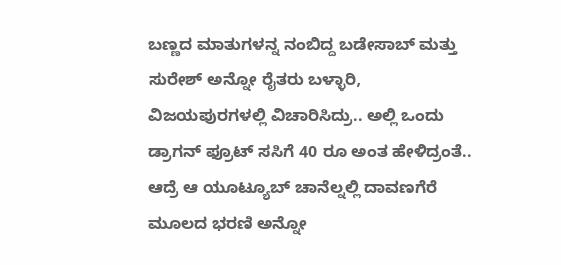ಬಣ್ಣದ ಮಾತುಗಳನ್ನ ನಂಬಿದ್ದ ಬಡೇಸಾಬ್ ಮತ್ತು ಸುರೇಶ್ ಅನ್ನೋ ರೈತರು ಬಳ್ಳಾರಿ, ವಿಜಯಪುರಗಳಲ್ಲಿ ವಿಚಾರಿಸಿದ್ರು.. ಅಲ್ಲಿ ಒಂದು ಡ್ರಾಗನ್ ಫ್ರೂಟ್ ಸಸಿಗೆ 40 ರೂ ಅಂತ ಹೇಳಿದ್ರಂತೆ.. ಆದ್ರೆ ಆ ಯೂಟ್ಯೂಬ್ ಚಾನೆಲ್ನಲ್ಲಿ ದಾವಣಗೆರೆ ಮೂಲದ ಭರಣಿ ಅನ್ನೋ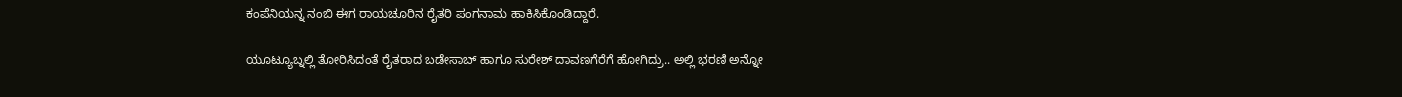ಕಂಪೆನಿಯನ್ನ ನಂಬಿ ಈಗ ರಾಯಚೂರಿನ ರೈತರಿ ಪಂಗನಾಮ ಹಾಕಿಸಿಕೊಂಡಿದ್ದಾರೆ.

ಯೂಟ್ಯೂಬ್ನಲ್ಲಿ ತೋರಿಸಿದಂತೆ ರೈತರಾದ ಬಡೇಸಾಬ್ ಹಾಗೂ ಸುರೇಶ್ ದಾವಣಗೆರೆಗೆ ಹೋಗಿದ್ರು.. ಅಲ್ಲಿ ಭರಣಿ ಅನ್ನೋ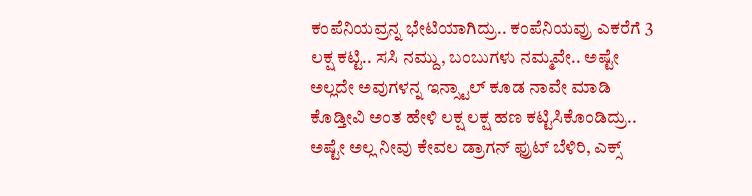ಕಂಪೆನಿಯವ್ರನ್ನ ಭೇಟಿಯಾಗಿದ್ರು.. ಕಂಪೆನಿಯವ್ರು ಎಕರೆಗೆ 3 ಲಕ್ಷ ಕಟ್ಟಿ.. ಸಸಿ ನಮ್ದು, ಬಂಬುಗಳು ನಮ್ಮವೇ.. ಅಷ್ಟೇ ಅಲ್ಲದೇ ಅವುಗಳನ್ನ ಇನ್ಸ್ಟಾಲ್ ಕೂಡ ನಾವೇ ಮಾಡಿ ಕೊಡ್ತೀವಿ ಅಂತ ಹೇಳಿ ಲಕ್ಷ ಲಕ್ಷ ಹಣ ಕಟ್ಟಿಸಿಕೊಂಡಿದ್ರು.. ಅಷ್ಟೇ ಅಲ್ಲ ನೀವು ಕೇವಲ ಡ್ರಾಗನ್ ಫ್ರುಟ್ ಬೆಳಿರಿ, ಎಕ್ಸ್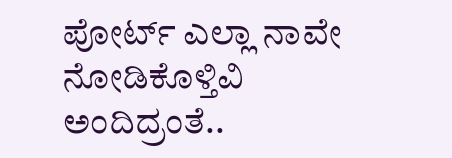ಪೋರ್ಟ್ ಎಲ್ಲಾ ನಾವೇ ನೋಡಿಕೊಳ್ತಿವಿ ಅಂದಿದ್ರಂತೆ..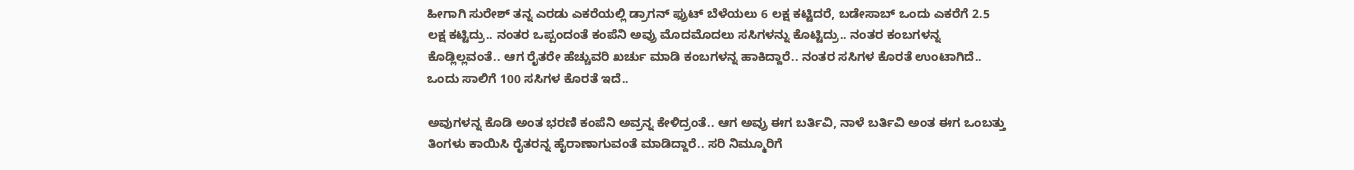ಹೀಗಾಗಿ ಸುರೇಶ್ ತನ್ನ ಎರಡು ಎಕರೆಯಲ್ಲಿ ಡ್ರಾಗನ್ ಫ್ರುಟ್ ಬೆಳೆಯಲು 6 ಲಕ್ಷ ಕಟ್ಟಿದರೆ, ಬಡೇಸಾಬ್ ಒಂದು ಎಕರೆಗೆ 2.5 ಲಕ್ಷ ಕಟ್ಟಿದ್ರು.. ನಂತರ ಒಪ್ಪಂದಂತೆ ಕಂಪೆನಿ ಅವ್ರು ಮೊದಮೊದಲು ಸಸಿಗಳನ್ನು ಕೊಟ್ಟಿದ್ರು.. ನಂತರ ಕಂಬಗಳನ್ನ ಕೊಡ್ಲಿಲ್ಲವಂತೆ.. ಆಗ ರೈತರೇ ಹೆಚ್ಚುವರಿ ಖರ್ಚು ಮಾಡಿ ಕಂಬಗಳನ್ನ ಹಾಕಿದ್ದಾರೆ.. ನಂತರ ಸಸಿಗಳ ಕೊರತೆ ಉಂಟಾಗಿದೆ.. ಒಂದು ಸಾಲಿಗೆ 100 ಸಸಿಗಳ ಕೊರತೆ ಇದೆ..

ಅವುಗಳನ್ನ ಕೊಡಿ ಅಂತ ಭರಣಿ ಕಂಪೆನಿ ಅವ್ರನ್ನ ಕೇಳಿದ್ರಂತೆ.. ಆಗ ಅವ್ರು ಈಗ ಬರ್ತಿವಿ, ನಾಳೆ ಬರ್ತಿವಿ ಅಂತ ಈಗ ಒಂಬತ್ತು ತಿಂಗಳು ಕಾಯಿಸಿ ರೈತರನ್ನ ಹೈರಾಣಾಗುವಂತೆ ಮಾಡಿದ್ದಾರೆ.. ಸರಿ ನಿಮ್ಮೂರಿಗೆ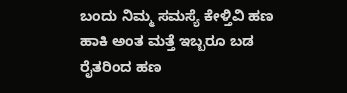ಬಂದು ನಿಮ್ಮ ಸಮಸ್ಯೆ ಕೇಳ್ತಿವಿ ಹಣ ಹಾಕಿ ಅಂತ ಮತ್ತೆ ಇಬ್ಬರೂ ಬಡ ರೈತರಿಂದ ಹಣ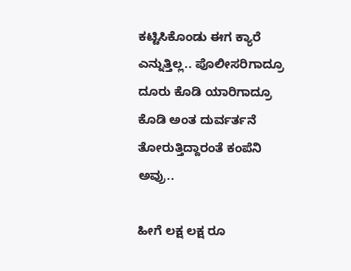ಕಟ್ಟಿಸಿಕೊಂಡು ಈಗ ಕ್ಯಾರೆ ಎನ್ನುತ್ತಿಲ್ಲ.. ಪೊಲೀಸರಿಗಾದ್ರೂ ದೂರು ಕೊಡಿ ಯಾರಿಗಾದ್ರೂ ಕೊಡಿ ಅಂತ ದುರ್ವರ್ತನೆ ತೋರುತ್ತಿದ್ದಾರಂತೆ ಕಂಪೆನಿ ಅವ್ರು..

ಹೀಗೆ ಲಕ್ಷ ಲಕ್ಷ ರೂ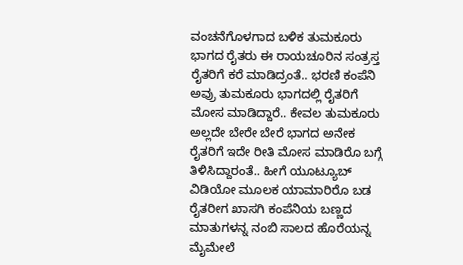ವಂಚನೆಗೊಳಗಾದ ಬಳಿಕ ತುಮಕೂರು ಭಾಗದ ರೈತರು ಈ ರಾಯಚೂರಿನ ಸಂತ್ರಸ್ತ ರೈತರಿಗೆ ಕರೆ ಮಾಡಿದ್ರಂತೆ.. ಭರಣಿ ಕಂಪೆನಿ ಅವ್ರು ತುಮಕೂರು ಭಾಗದಲ್ಲಿ ರೈತರಿಗೆ ಮೋಸ ಮಾಡಿದ್ದಾರೆ.. ಕೇವಲ ತುಮಕೂರು ಅಲ್ಲದೇ ಬೇರೇ ಬೇರೆ ಭಾಗದ ಅನೇಕ ರೈತರಿಗೆ ಇದೇ ರೀತಿ ಮೋಸ ಮಾಡಿರೊ ಬಗ್ಗೆ ತಿಳಿಸಿದ್ದಾರಂತೆ.. ಹೀಗೆ ಯೂಟ್ಯೂಬ್ ವಿಡಿಯೋ ಮೂಲಕ ಯಾಮಾರಿರೊ ಬಡ ರೈತರೀಗ ಖಾಸಗಿ ಕಂಪೆನಿಯ ಬಣ್ಣದ ಮಾತುಗಳನ್ನ ನಂಬಿ ಸಾಲದ ಹೊರೆಯನ್ನ ಮೈಮೇಲೆ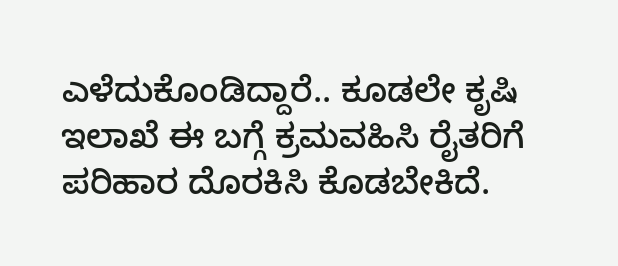ಎಳೆದುಕೊಂಡಿದ್ದಾರೆ.. ಕೂಡಲೇ ಕೃಷಿ ಇಲಾಖೆ ಈ ಬಗ್ಗೆ ಕ್ರಮವಹಿಸಿ ರೈತರಿಗೆ ಪರಿಹಾರ ದೊರಕಿಸಿ ಕೊಡಬೇಕಿದೆ.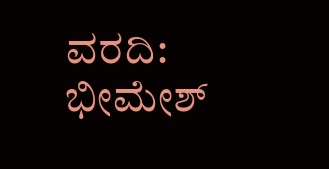ವರದಿ: ಭೀಮೇಶ್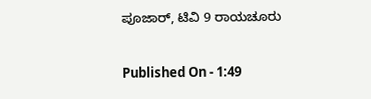ಪೂಜಾರ್, ಟಿವಿ 9 ರಾಯಚೂರು

Published On - 1:49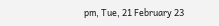pm, Tue, 21 February 23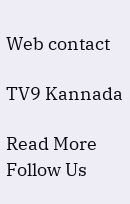Web contact

TV9 Kannada

Read More
Follow Us